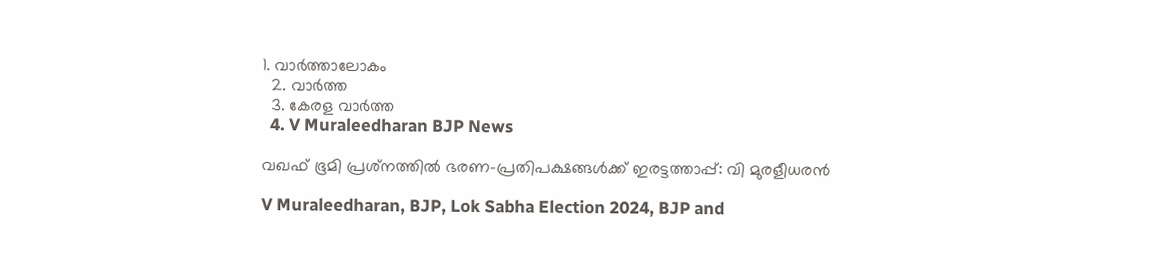1. വാര്‍ത്താലോകം
  2. വാര്‍ത്ത
  3. കേരള വാര്‍ത്ത
  4. V Muraleedharan BJP News

വഖഫ് ഭൂമി പ്രശ്‌നത്തില്‍ ഭരണ-പ്രതിപക്ഷങ്ങള്‍ക്ക് ഇരട്ടത്താപ്പ്: വി മുരളീധരന്‍

V Muraleedharan, BJP, Lok Sabha Election 2024, BJP and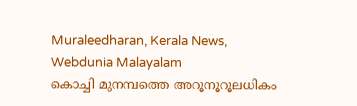Muraleedharan, Kerala News, Webdunia Malayalam
കൊച്ചി മുനമ്പത്തെ അറൂനൂറൂലധികം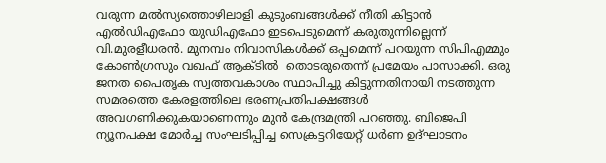വരുന്ന മല്‍സ്യത്തൊഴിലാളി കുടുംബങ്ങള്‍ക്ക് നീതി കിട്ടാന്‍ എല്‍ഡിഎഫോ യുഡിഎഫോ ഇടപെടുമെന്ന് കരുതുന്നില്ലെന്ന് വി.മുരളീധരന്‍. മുനമ്പം നിവാസികള്‍ക്ക് ഒപ്പമെന്ന് പറയുന്ന സിപിഎമ്മും കോണ്‍ഗ്രസും വഖഫ് ആക്ടില്‍  തൊടരുതെന്ന് പ്രമേയം പാസാക്കി. ഒരു ജനത പൈതൃക സ്വത്തവകാശം സ്ഥാപിച്ചു കിട്ടുന്നതിനായി നടത്തുന്ന സമരത്തെ കേരളത്തിലെ ഭരണപ്രതിപക്ഷങ്ങള്‍ അവഗണിക്കുകയാണെന്നും മുന്‍ കേന്ദ്രമന്ത്രി പറഞ്ഞു. ബിജെപി ന്യൂനപക്ഷ മോര്‍ച്ച സംഘടിപ്പിച്ച സെക്രട്ടറിയേറ്റ് ധര്‍ണ ഉദ്ഘാടനം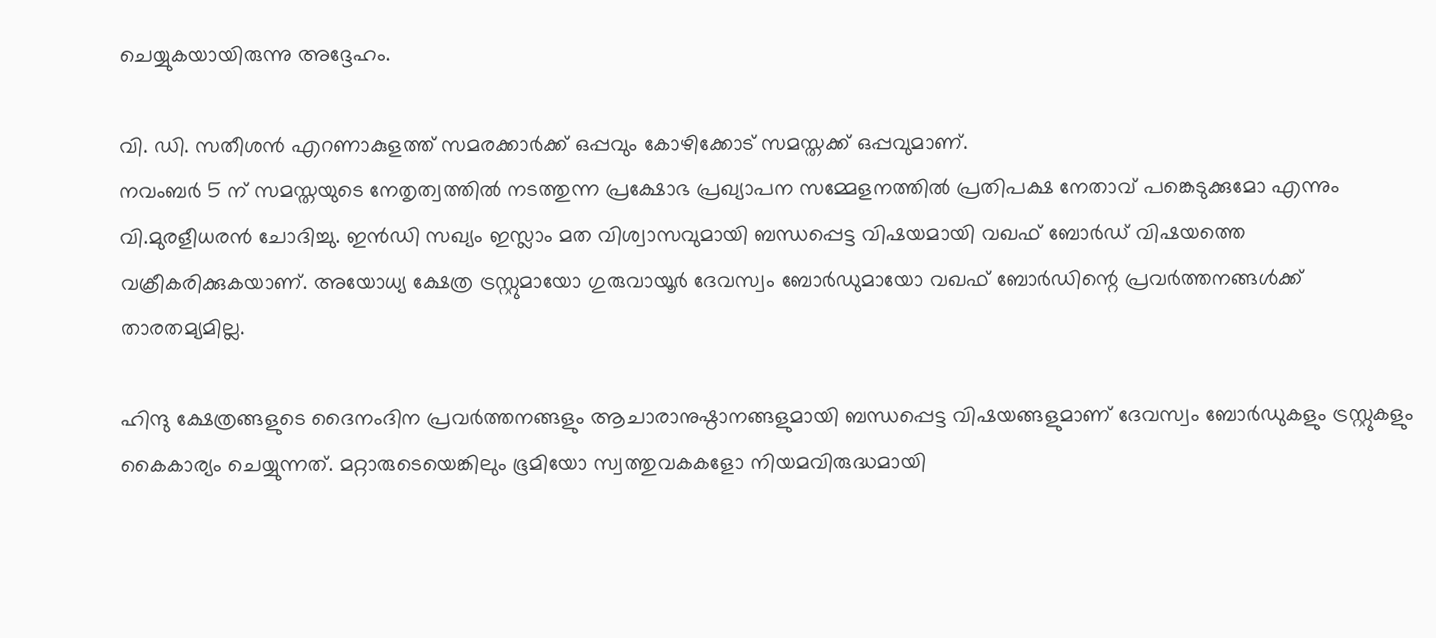ചെയ്യുകയായിരുന്നു അദ്ദേഹം.

വി. ഡി. സതീശന്‍ എറണാകുളത്ത് സമരക്കാര്‍ക്ക് ഒപ്പവും കോഴിക്കോട് സമസ്തക്ക് ഒപ്പവുമാണ്.
നവംബര്‍ 5 ന് സമസ്തയുടെ നേതൃത്വത്തില്‍ നടത്തുന്ന പ്രക്ഷോഭ പ്രഖ്യാപന സമ്മേളനത്തില്‍ പ്രതിപക്ഷ നേതാവ് പങ്കെടുക്കുമോ എന്നും വി.മുരളീധരന്‍ ചോദിച്ചു. ഇന്‍ഡി സഖ്യം ഇസ്ലാം മത വിശ്വാസവുമായി ബന്ധപ്പെട്ട വിഷയമായി വഖഫ് ബോര്‍ഡ് വിഷയത്തെ വക്രീകരിക്കുകയാണ്. അയോധ്യ ക്ഷേത്ര ട്രസ്റ്റുമായോ ഗുരുവായൂര്‍ ദേവസ്വം ബോര്‍ഡുമായോ വഖഫ് ബോര്‍ഡിന്റെ പ്രവര്‍ത്തനങ്ങള്‍ക്ക് താരതമ്യമില്ല.

ഹിന്ദു ക്ഷേത്രങ്ങളുടെ ദൈനംദിന പ്രവര്‍ത്തനങ്ങളും ആചാരാനുഷ്ഠാനങ്ങളുമായി ബന്ധപ്പെട്ട വിഷയങ്ങളുമാണ് ദേവസ്വം ബോര്‍ഡുകളും ട്രസ്റ്റുകളും കൈകാര്യം ചെയ്യുന്നത്. മറ്റാരുടെയെങ്കിലും ഭൂമിയോ സ്വത്തുവകകളോ നിയമവിരുദ്ധമായി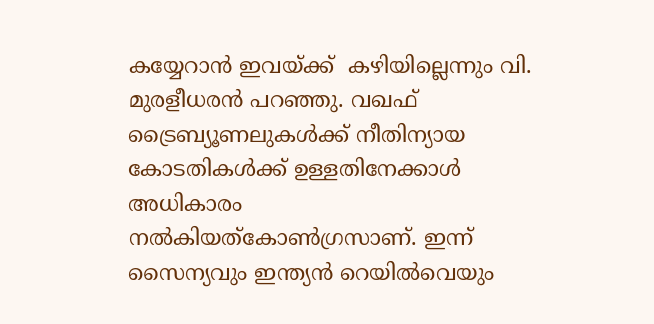കയ്യേറാന്‍ ഇവയ്ക്ക്  കഴിയില്ലെന്നും വി. മുരളീധരന്‍ പറഞ്ഞു. വഖഫ് ട്രൈബ്യൂണലുകള്‍ക്ക് നീതിന്യായ കോടതികള്‍ക്ക് ഉള്ളതിനേക്കാള്‍ അധികാരം നല്‍കിയത്‌കോണ്‍ഗ്രസാണ്. ഇന്ന് സൈന്യവും ഇന്ത്യന്‍ റെയില്‍വെയും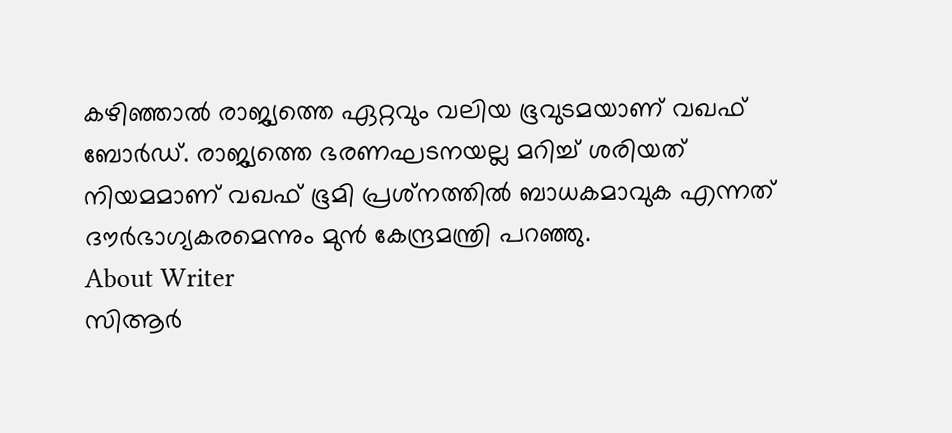കഴിഞ്ഞാല്‍ രാജ്യത്തെ ഏറ്റവും വലിയ ഭൂവുടമയാണ് വഖഫ് ബോര്‍ഡ്. രാജ്യത്തെ ഭരണഘടനയല്ല മറിച്ച് ശരിയത് നിയമമാണ് വഖഫ് ഭൂമി പ്രശ്‌നത്തില്‍ ബാധകമാവുക എന്നത് ദൗര്‍ഭാഗ്യകരമെന്നും മുന്‍ കേന്ദ്രമന്ത്രി പറഞ്ഞു.
About Writer
സിആര്‍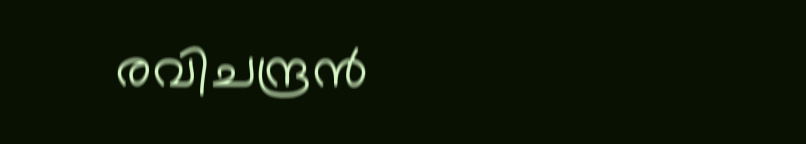രവിചന്ദ്രന്‍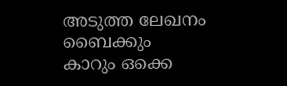അടുത്ത ലേഖനം
ബൈക്കും കാറും ഒക്കെ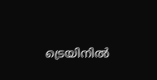ട്രെയിനില്‍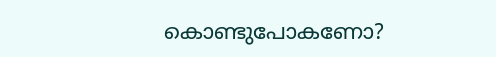കൊണ്ടുപോകണോ?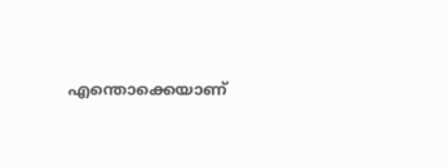എന്തൊക്കെയാണ്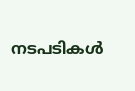നടപടികള്‍